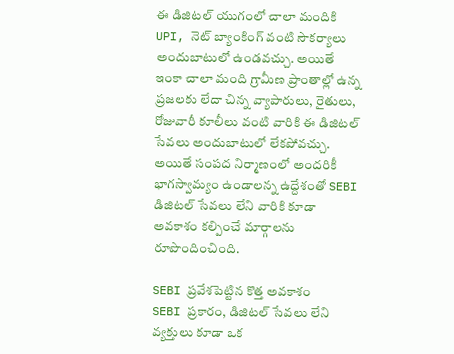ఈ డిజిటల్ యుగంలో చాలా మందికి UPI, నెట్ బ్యాంకింగ్ వంటి సౌకర్యాలు అందుబాటులో ఉండవచ్చు. అయితే ఇంకా చాలా మంది గ్రామీణ ప్రాంతాల్లో ఉన్న ప్రజలకు లేదా చిన్న వ్యాపారులు, రైతులు, రోజువారీ కూలీలు వంటి వారికి ఈ డిజిటల్ సేవలు అందుబాటులో లేకపోవచ్చు. అయితే సంపద నిర్మాణంలో అందరికీ భాగస్వామ్యం ఉండాలన్న ఉద్దేశంతో SEBI డిజిటల్ సేవలు లేని వారికి కూడా అవకాశం కల్పించే మార్గాలను రూపొందించింది.

SEBI ప్రవేశపెట్టిన కొత్త అవకాశం
SEBI ప్రకారం, డిజిటల్ సేవలు లేని వ్యక్తులు కూడా ఒక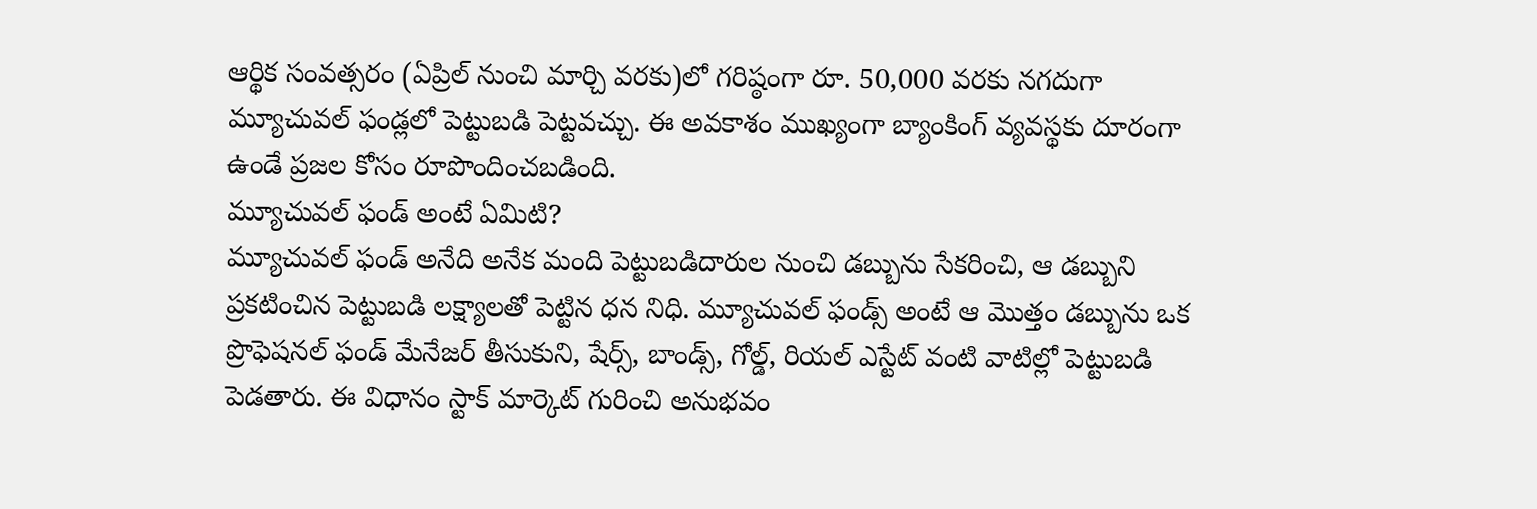ఆర్థిక సంవత్సరం (ఏప్రిల్ నుంచి మార్చి వరకు)లో గరిష్ఠంగా రూ. 50,000 వరకు నగదుగా మ్యూచువల్ ఫండ్లలో పెట్టుబడి పెట్టవచ్చు. ఈ అవకాశం ముఖ్యంగా బ్యాంకింగ్ వ్యవస్థకు దూరంగా ఉండే ప్రజల కోసం రూపొందించబడింది.
మ్యూచువల్ ఫండ్ అంటే ఏమిటి?
మ్యూచువల్ ఫండ్ అనేది అనేక మంది పెట్టుబడిదారుల నుంచి డబ్బును సేకరించి, ఆ డబ్బుని ప్రకటించిన పెట్టుబడి లక్ష్యాలతో పెట్టిన ధన నిధి. మ్యూచువల్ ఫండ్స్ అంటే ఆ మొత్తం డబ్బును ఒక ప్రొఫెషనల్ ఫండ్ మేనేజర్ తీసుకుని, షేర్స్, బాండ్స్, గోల్డ్, రియల్ ఎస్టేట్ వంటి వాటిల్లో పెట్టుబడి పెడతారు. ఈ విధానం స్టాక్ మార్కెట్ గురించి అనుభవం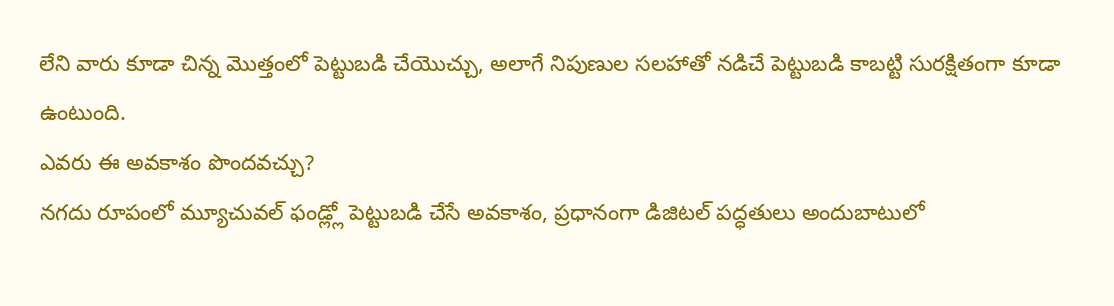లేని వారు కూడా చిన్న మొత్తంలో పెట్టుబడి చేయొచ్చు, అలాగే నిపుణుల సలహాతో నడిచే పెట్టుబడి కాబట్టి సురక్షితంగా కూడా ఉంటుంది.
ఎవరు ఈ అవకాశం పొందవచ్చు?
నగదు రూపంలో మ్యూచువల్ ఫండ్ల్లో పెట్టుబడి చేసే అవకాశం, ప్రధానంగా డిజిటల్ పద్ధతులు అందుబాటులో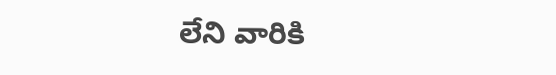లేని వారికి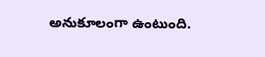అనుకూలంగా ఉంటుంది.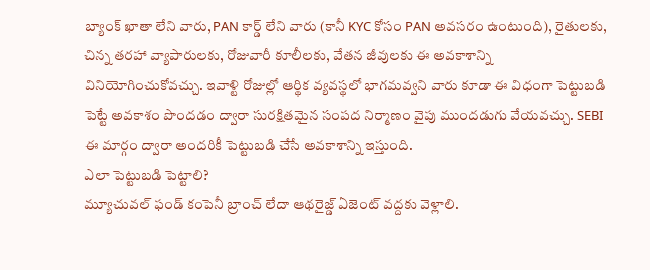బ్యాంక్ ఖాతా లేని వారు, PAN కార్డ్ లేని వారు (కానీ KYC కోసం PAN అవసరం ఉంటుంది), రైతులకు, చిన్న తరహా వ్యాపారులకు, రోజువారీ కూలీలకు, వేతన జీవులకు ఈ అవకాశాన్ని వినియోగించుకోవచ్చు. ఇవాళ్టి రోజుల్లో ఆర్థిక వ్యవస్థలో భాగమవ్వని వారు కూడా ఈ విధంగా పెట్టుబడి పెట్టే అవకాశం పొందడం ద్వారా సురక్షితమైన సంపద నిర్మాణం వైపు ముందడుగు వేయవచ్చు. SEBI ఈ మార్గం ద్వారా అందరికీ పెట్టుబడి చేసే అవకాశాన్ని ఇస్తుంది.
ఎలా పెట్టుబడి పెట్టాలి?
మ్యూచువల్ ఫండ్ కంపెనీ బ్రాంచ్ లేదా ఆథరైజ్డ్ ఏజెంట్ వద్దకు వెళ్లాలి.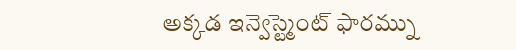అక్కడ ఇన్వెస్ట్మెంట్ ఫారమ్ను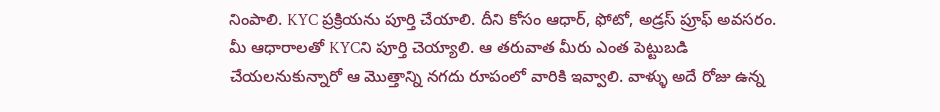నింపాలి. KYC ప్రక్రియను పూర్తి చేయాలి. దీని కోసం ఆధార్, ఫోటో, అడ్రస్ ప్రూఫ్ అవసరం. మీ ఆధారాలతో KYCని పూర్తి చెయ్యాలి. ఆ తరువాత మీరు ఎంత పెట్టుబడి చేయలనుకున్నారో ఆ మొత్తాన్ని నగదు రూపంలో వారికి ఇవ్వాలి. వాళ్ళు అదే రోజు ఉన్న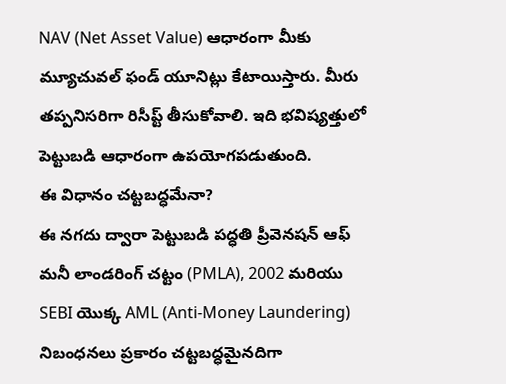NAV (Net Asset Value) ఆధారంగా మీకు మ్యూచువల్ ఫండ్ యూనిట్లు కేటాయిస్తారు. మీరు తప్పనిసరిగా రిసీప్ట్ తీసుకోవాలి. ఇది భవిష్యత్తులో పెట్టుబడి ఆధారంగా ఉపయోగపడుతుంది.
ఈ విధానం చట్టబద్ధమేనా?
ఈ నగదు ద్వారా పెట్టుబడి పద్ధతి ప్రీవెనషన్ ఆఫ్ మనీ లాండరింగ్ చట్టం (PMLA), 2002 మరియు SEBI యొక్క AML (Anti-Money Laundering) నిబంధనలు ప్రకారం చట్టబద్ధమైనదిగా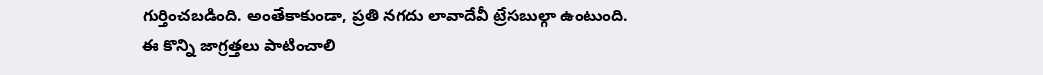గుర్తించబడింది. అంతేకాకుండా, ప్రతి నగదు లావాదేవీ ట్రేసబుల్గా ఉంటుంది.
ఈ కొన్ని జాగ్రత్తలు పాటించాలి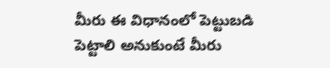మీరు ఈ విధానంలో పెట్టుబడి పెట్టాలి అనుకుంటే మీరు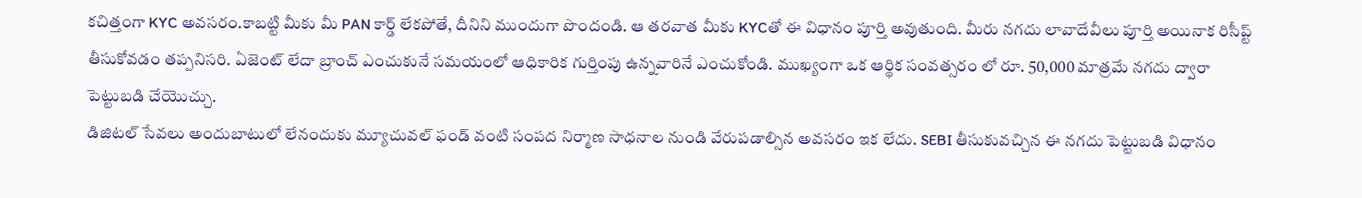కచిత్తంగా KYC అవసరం.కాబట్టి మీకు మీ PAN కార్డ్ లేకపోతే, దీనిని ముందుగా పొందండి. ఆ తరవాత మీకు KYCతో ఈ విధానం పూర్తి అవుతుంది. మీరు నగదు లావాదేవీలు పూర్తి అయినాక రిసీప్ట్ తీసుకోవడం తప్పనిసరి. ఏజెంట్ లేదా బ్రాంచ్ ఎంచుకునే సమయంలో ఆధికారిక గుర్తింపు ఉన్నవారినే ఎంచుకోండి. ముఖ్యంగా ఒక ఆర్థిక సంవత్సరం లో రూ. 50,000 మాత్రమే నగదు ద్వారా పెట్టుబడి చేయొచ్చు.
డిజిటల్ సేవలు అందుబాటులో లేనందుకు మ్యూచువల్ ఫండ్ వంటి సంపద నిర్మాణ సాధనాల నుండి వేరుపడాల్సిన అవసరం ఇక లేదు. SEBI తీసుకువచ్చిన ఈ నగదు పెట్టుబడి విధానం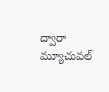ద్వారా మ్యూచువల్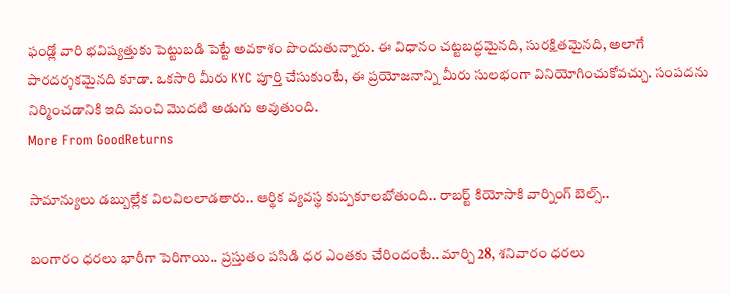ఫండ్లో వారి భవిష్యత్తుకు పెట్టుబడి పెట్టే అవకాశం పొందుతున్నారు. ఈ విధానం చట్టబద్ధమైనది, సురక్షితమైనది, అలాగే పారదర్శకమైనది కూడా. ఒకసారి మీరు KYC పూర్తి చేసుకుంటే, ఈ ప్రయోజనాన్ని మీరు సులభంగా వినియోగించుకోవచ్చు. సంపదను నిర్మించడానికి ఇది మంచి మొదటి అడుగు అవుతుంది.
More From GoodReturns

సామాన్యులు డబ్బుల్లేక విలవిలలాడతారు.. ఆర్థిక వ్యవస్థ కుప్పకూలబోతుంది.. రాబర్ట్ కియోసాకి వార్నింగ్ బెల్స్..

బంగారం ధరలు భారీగా పెరిగాయి.. ప్రస్తుతం పసిడి ధర ఎంతకు చేరిందంటే.. మార్చి 28, శనివారం ధరలు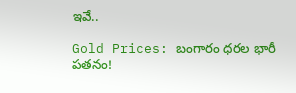ఇవే..

Gold Prices: బంగారం ధరల భారీ పతనం!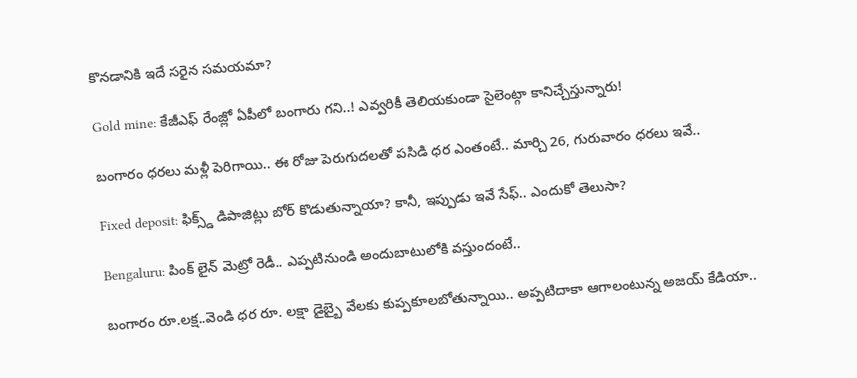కొనడానికి ఇదే సరైన సమయమా?

Gold mine: కేజీఎఫ్ రేంజ్లో ఏపీలో బంగారు గని..! ఎవ్వరికీ తెలియకుండా సైలెంట్గా కానిచ్చేస్తున్నారు!

బంగారం ధరలు మళ్లీ పెరిగాయి.. ఈ రోజు పెరుగుదలతో పసిడి ధర ఎంతంటే.. మార్చి 26, గురువారం ధరలు ఇవే..

Fixed deposit: ఫిక్స్డ్ డిపాజిట్లు బోర్ కొడుతున్నాయా? కానీ, ఇప్పుడు ఇవే సేఫ్.. ఎందుకో తెలుసా?

Bengaluru: పింక్ లైన్ మెట్రో రెడీ.. ఎప్పటినుండి అందుబాటులోకి వస్తుందంటే..

బంగారం రూ.లక్ష..వెండి ధర రూ. లక్షా డైబ్బై వేలకు కుప్పకూలబోతున్నాయి.. అప్పటిదాకా ఆగాలంటున్న అజయ్ కేడియా..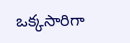ఒక్కసారిగా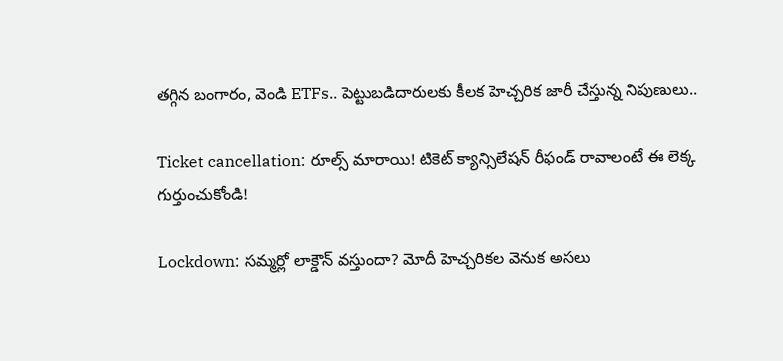తగ్గిన బంగారం, వెండి ETFs.. పెట్టుబడిదారులకు కీలక హెచ్చరిక జారీ చేస్తున్న నిపుణులు..

Ticket cancellation: రూల్స్ మారాయి! టికెట్ క్యాన్సిలేషన్ రీఫండ్ రావాలంటే ఈ లెక్క గుర్తుంచుకోండి!

Lockdown: సమ్మర్లో లాక్డౌన్ వస్తుందా? మోదీ హెచ్చరికల వెనుక అసలు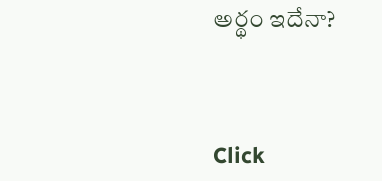అర్థం ఇదేనా?



Click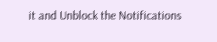it and Unblock the Notifications